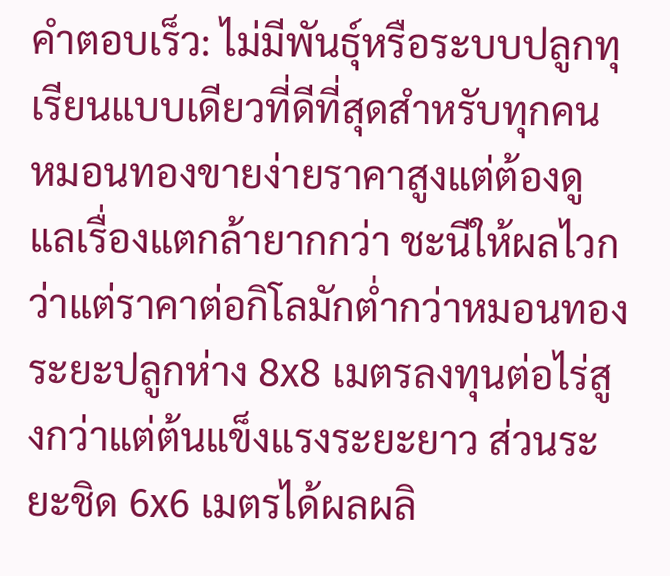คำตอบเร็ว: ไม่มีพันธุ์หรือระบบปลูกทุเรียนแบบเดียวที่ดีที่สุดสำหรับทุกคน หมอนทองขายง่ายราคาสูงแต่ต้องดูแลเรื่องแตกล้ายากกว่า ชะนีให้ผลไวกว่าแต่ราคาต่อกิโลมักต่ำกว่าหมอนทอง ระยะปลูกห่าง 8x8 เมตรลงทุนต่อไร่สูงกว่าแต่ต้นแข็งแรงระยะยาว ส่วนระยะชิด 6x6 เมตรได้ผลผลิ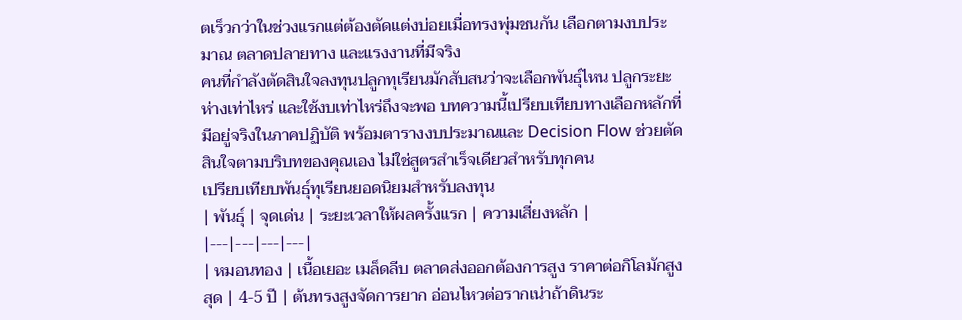ตเร็วกว่าในช่วงแรกแต่ต้องตัดแต่งบ่อยเมื่อทรงพุ่มชนกัน เลือกตามงบประมาณ ตลาดปลายทาง และแรงงานที่มีจริง
คนที่กำลังตัดสินใจลงทุนปลูกทุเรียนมักสับสนว่าจะเลือกพันธุ์ไหน ปลูกระยะห่างเท่าไหร่ และใช้งบเท่าไหร่ถึงจะพอ บทความนี้เปรียบเทียบทางเลือกหลักที่มีอยู่จริงในภาคปฏิบัติ พร้อมตารางงบประมาณและ Decision Flow ช่วยตัดสินใจตามบริบทของคุณเอง ไม่ใช่สูตรสำเร็จเดียวสำหรับทุกคน
เปรียบเทียบพันธุ์ทุเรียนยอดนิยมสำหรับลงทุน
| พันธุ์ | จุดเด่น | ระยะเวลาให้ผลครั้งแรก | ความเสี่ยงหลัก |
|---|---|---|---|
| หมอนทอง | เนื้อเยอะ เมล็ดลีบ ตลาดส่งออกต้องการสูง ราคาต่อกิโลมักสูงสุด | 4-5 ปี | ต้นทรงสูงจัดการยาก อ่อนไหวต่อรากเน่าถ้าดินระ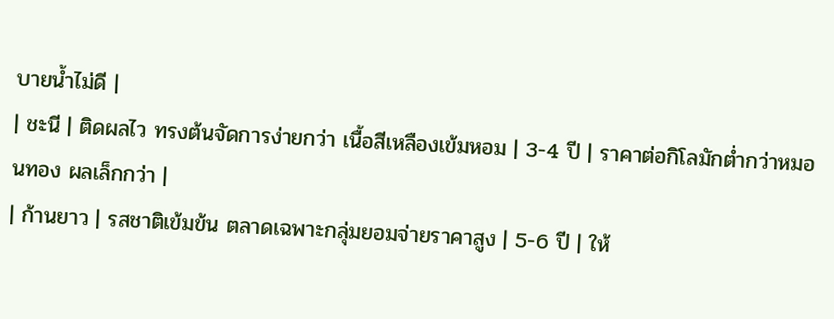บายน้ำไม่ดี |
| ชะนี | ติดผลไว ทรงต้นจัดการง่ายกว่า เนื้อสีเหลืองเข้มหอม | 3-4 ปี | ราคาต่อกิโลมักต่ำกว่าหมอนทอง ผลเล็กกว่า |
| ก้านยาว | รสชาติเข้มข้น ตลาดเฉพาะกลุ่มยอมจ่ายราคาสูง | 5-6 ปี | ให้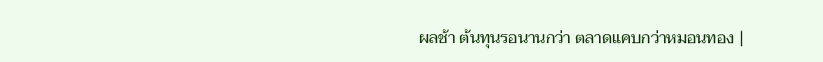ผลช้า ต้นทุนรอนานกว่า ตลาดแคบกว่าหมอนทอง |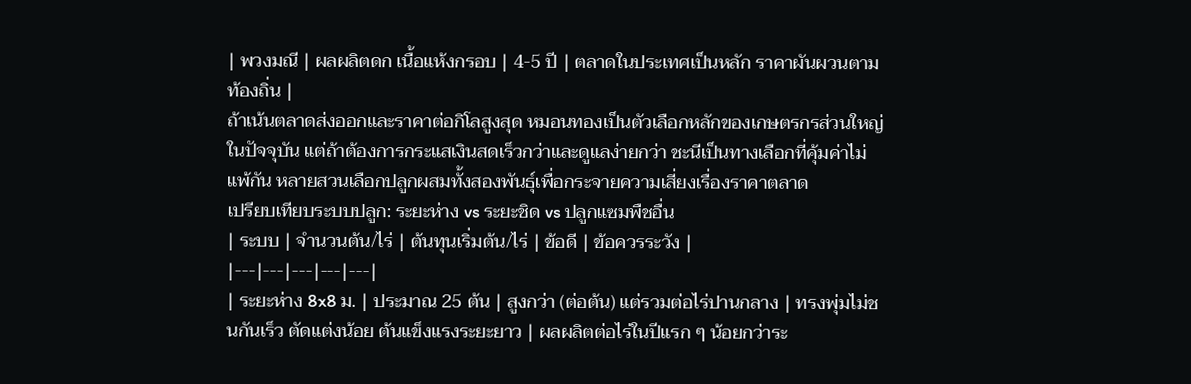| พวงมณี | ผลผลิตดก เนื้อแห้งกรอบ | 4-5 ปี | ตลาดในประเทศเป็นหลัก ราคาผันผวนตามท้องถิ่น |
ถ้าเน้นตลาดส่งออกและราคาต่อกิโลสูงสุด หมอนทองเป็นตัวเลือกหลักของเกษตรกรส่วนใหญ่ในปัจจุบัน แต่ถ้าต้องการกระแสเงินสดเร็วกว่าและดูแลง่ายกว่า ชะนีเป็นทางเลือกที่คุ้มค่าไม่แพ้กัน หลายสวนเลือกปลูกผสมทั้งสองพันธุ์เพื่อกระจายความเสี่ยงเรื่องราคาตลาด
เปรียบเทียบระบบปลูก: ระยะห่าง vs ระยะชิด vs ปลูกแซมพืชอื่น
| ระบบ | จำนวนต้น/ไร่ | ต้นทุนเริ่มต้น/ไร่ | ข้อดี | ข้อควรระวัง |
|---|---|---|---|---|
| ระยะห่าง 8x8 ม. | ประมาณ 25 ต้น | สูงกว่า (ต่อต้น) แต่รวมต่อไร่ปานกลาง | ทรงพุ่มไม่ชนกันเร็ว ตัดแต่งน้อย ต้นแข็งแรงระยะยาว | ผลผลิตต่อไร่ในปีแรก ๆ น้อยกว่าระ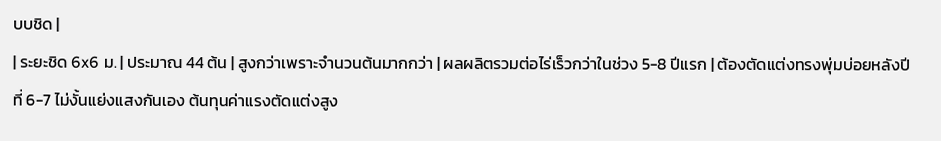บบชิด |
| ระยะชิด 6x6 ม. | ประมาณ 44 ต้น | สูงกว่าเพราะจำนวนต้นมากกว่า | ผลผลิตรวมต่อไร่เร็วกว่าในช่วง 5-8 ปีแรก | ต้องตัดแต่งทรงพุ่มบ่อยหลังปีที่ 6-7 ไม่งั้นแย่งแสงกันเอง ต้นทุนค่าแรงตัดแต่งสูง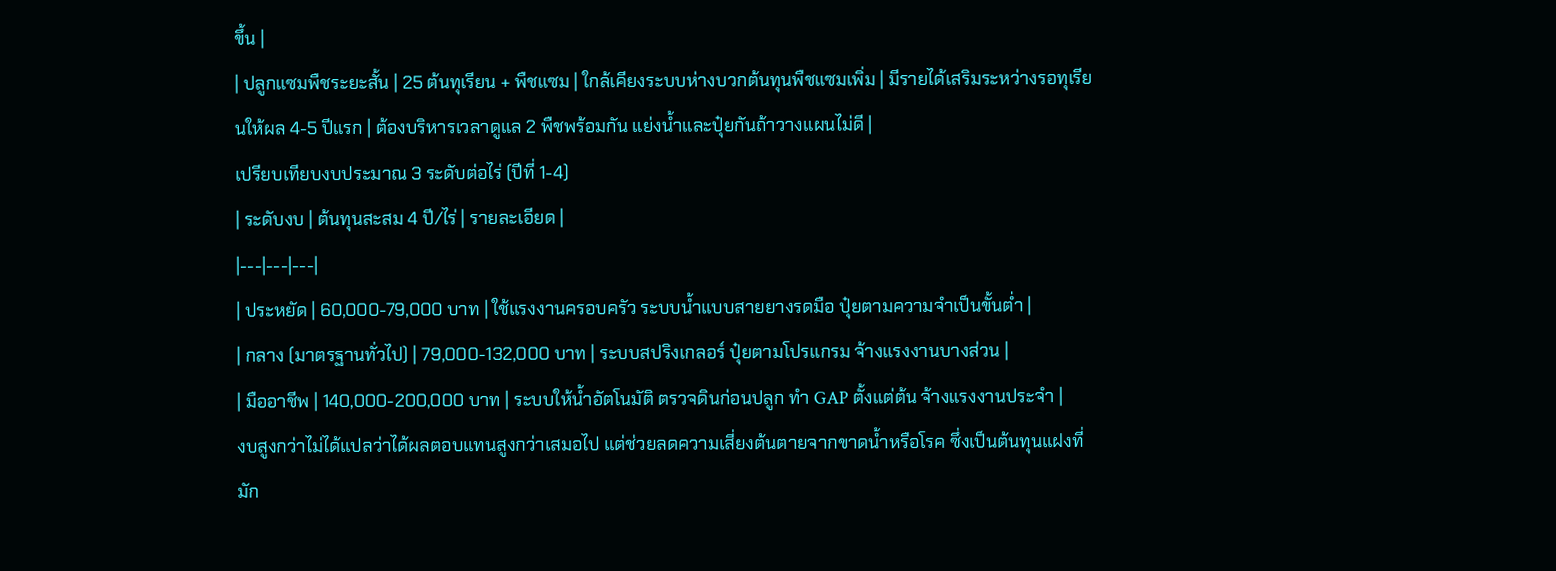ขึ้น |
| ปลูกแซมพืชระยะสั้น | 25 ต้นทุเรียน + พืชแซม | ใกล้เคียงระบบห่างบวกต้นทุนพืชแซมเพิ่ม | มีรายได้เสริมระหว่างรอทุเรียนให้ผล 4-5 ปีแรก | ต้องบริหารเวลาดูแล 2 พืชพร้อมกัน แย่งน้ำและปุ๋ยกันถ้าวางแผนไม่ดี |
เปรียบเทียบงบประมาณ 3 ระดับต่อไร่ (ปีที่ 1-4)
| ระดับงบ | ต้นทุนสะสม 4 ปี/ไร่ | รายละเอียด |
|---|---|---|
| ประหยัด | 60,000-79,000 บาท | ใช้แรงงานครอบครัว ระบบน้ำแบบสายยางรดมือ ปุ๋ยตามความจำเป็นขั้นต่ำ |
| กลาง (มาตรฐานทั่วไป) | 79,000-132,000 บาท | ระบบสปริงเกลอร์ ปุ๋ยตามโปรแกรม จ้างแรงงานบางส่วน |
| มืออาชีพ | 140,000-200,000 บาท | ระบบให้น้ำอัตโนมัติ ตรวจดินก่อนปลูก ทำ GAP ตั้งแต่ต้น จ้างแรงงานประจำ |
งบสูงกว่าไม่ได้แปลว่าได้ผลตอบแทนสูงกว่าเสมอไป แต่ช่วยลดความเสี่ยงต้นตายจากขาดน้ำหรือโรค ซึ่งเป็นต้นทุนแฝงที่มัก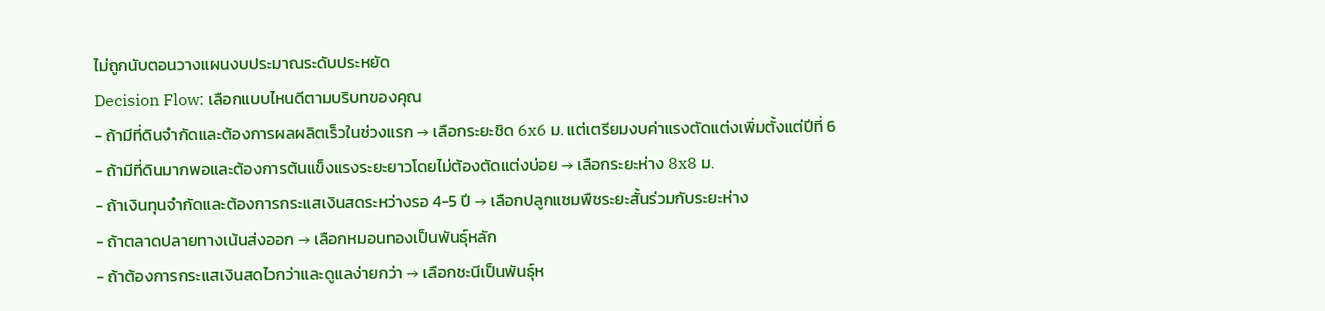ไม่ถูกนับตอนวางแผนงบประมาณระดับประหยัด
Decision Flow: เลือกแบบไหนดีตามบริบทของคุณ
- ถ้ามีที่ดินจำกัดและต้องการผลผลิตเร็วในช่วงแรก → เลือกระยะชิด 6x6 ม. แต่เตรียมงบค่าแรงตัดแต่งเพิ่มตั้งแต่ปีที่ 6
- ถ้ามีที่ดินมากพอและต้องการต้นแข็งแรงระยะยาวโดยไม่ต้องตัดแต่งบ่อย → เลือกระยะห่าง 8x8 ม.
- ถ้าเงินทุนจำกัดและต้องการกระแสเงินสดระหว่างรอ 4-5 ปี → เลือกปลูกแซมพืชระยะสั้นร่วมกับระยะห่าง
- ถ้าตลาดปลายทางเน้นส่งออก → เลือกหมอนทองเป็นพันธุ์หลัก
- ถ้าต้องการกระแสเงินสดไวกว่าและดูแลง่ายกว่า → เลือกชะนีเป็นพันธุ์ห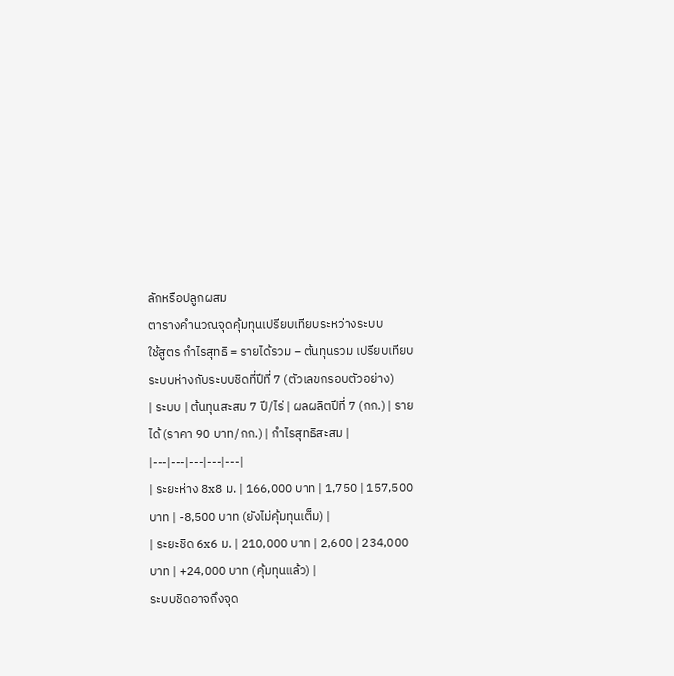ลักหรือปลูกผสม
ตารางคำนวณจุดคุ้มทุนเปรียบเทียบระหว่างระบบ
ใช้สูตร กำไรสุทธิ = รายได้รวม − ต้นทุนรวม เปรียบเทียบระบบห่างกับระบบชิดที่ปีที่ 7 (ตัวเลขกรอบตัวอย่าง)
| ระบบ | ต้นทุนสะสม 7 ปี/ไร่ | ผลผลิตปีที่ 7 (กก.) | รายได้ (ราคา 90 บาท/กก.) | กำไรสุทธิสะสม |
|---|---|---|---|---|
| ระยะห่าง 8x8 ม. | 166,000 บาท | 1,750 | 157,500 บาท | -8,500 บาท (ยังไม่คุ้มทุนเต็ม) |
| ระยะชิด 6x6 ม. | 210,000 บาท | 2,600 | 234,000 บาท | +24,000 บาท (คุ้มทุนแล้ว) |
ระบบชิดอาจถึงจุด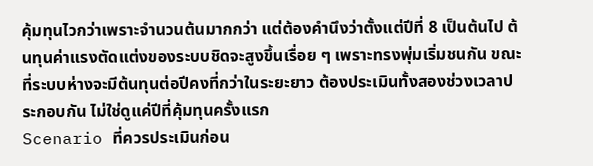คุ้มทุนไวกว่าเพราะจำนวนต้นมากกว่า แต่ต้องคำนึงว่าตั้งแต่ปีที่ 8 เป็นต้นไป ต้นทุนค่าแรงตัดแต่งของระบบชิดจะสูงขึ้นเรื่อย ๆ เพราะทรงพุ่มเริ่มชนกัน ขณะที่ระบบห่างจะมีต้นทุนต่อปีคงที่กว่าในระยะยาว ต้องประเมินทั้งสองช่วงเวลาประกอบกัน ไม่ใช่ดูแค่ปีที่คุ้มทุนครั้งแรก
Scenario ที่ควรประเมินก่อน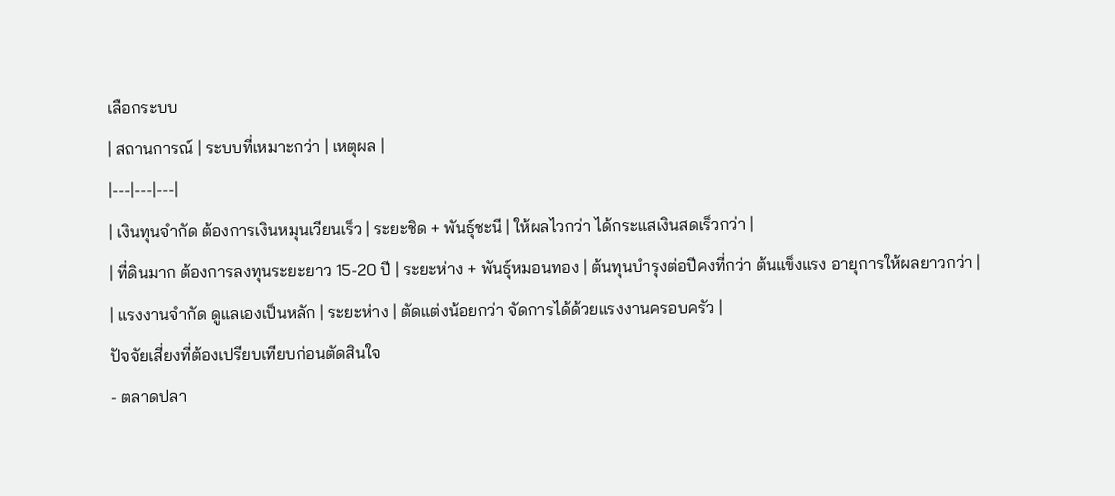เลือกระบบ
| สถานการณ์ | ระบบที่เหมาะกว่า | เหตุผล |
|---|---|---|
| เงินทุนจำกัด ต้องการเงินหมุนเวียนเร็ว | ระยะชิด + พันธุ์ชะนี | ให้ผลไวกว่า ได้กระแสเงินสดเร็วกว่า |
| ที่ดินมาก ต้องการลงทุนระยะยาว 15-20 ปี | ระยะห่าง + พันธุ์หมอนทอง | ต้นทุนบำรุงต่อปีคงที่กว่า ต้นแข็งแรง อายุการให้ผลยาวกว่า |
| แรงงานจำกัด ดูแลเองเป็นหลัก | ระยะห่าง | ตัดแต่งน้อยกว่า จัดการได้ด้วยแรงงานครอบครัว |
ปัจจัยเสี่ยงที่ต้องเปรียบเทียบก่อนตัดสินใจ
- ตลาดปลา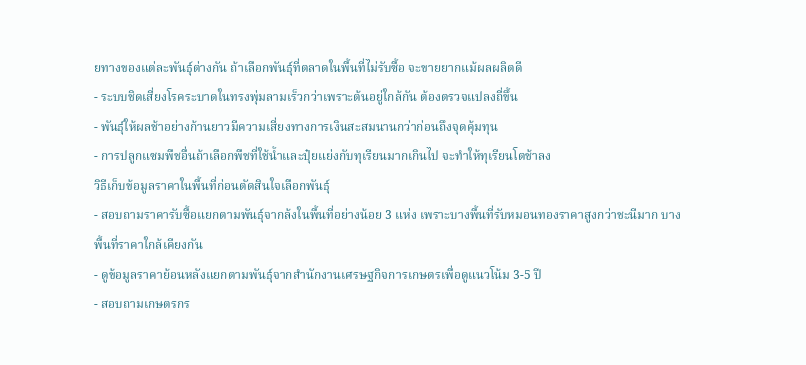ยทางของแต่ละพันธุ์ต่างกัน ถ้าเลือกพันธุ์ที่ตลาดในพื้นที่ไม่รับซื้อ จะขายยากแม้ผลผลิตดี
- ระบบชิดเสี่ยงโรคระบาดในทรงพุ่มลามเร็วกว่าเพราะต้นอยู่ใกล้กัน ต้องตรวจแปลงถี่ขึ้น
- พันธุ์ให้ผลช้าอย่างก้านยาวมีความเสี่ยงทางการเงินสะสมนานกว่าก่อนถึงจุดคุ้มทุน
- การปลูกแซมพืชอื่นถ้าเลือกพืชที่ใช้น้ำและปุ๋ยแย่งกับทุเรียนมากเกินไป จะทำให้ทุเรียนโตช้าลง
วิธีเก็บข้อมูลราคาในพื้นที่ก่อนตัดสินใจเลือกพันธุ์
- สอบถามราคารับซื้อแยกตามพันธุ์จากล้งในพื้นที่อย่างน้อย 3 แห่ง เพราะบางพื้นที่รับหมอนทองราคาสูงกว่าชะนีมาก บางพื้นที่ราคาใกล้เคียงกัน
- ดูข้อมูลราคาย้อนหลังแยกตามพันธุ์จากสำนักงานเศรษฐกิจการเกษตรเพื่อดูแนวโน้ม 3-5 ปี
- สอบถามเกษตรกร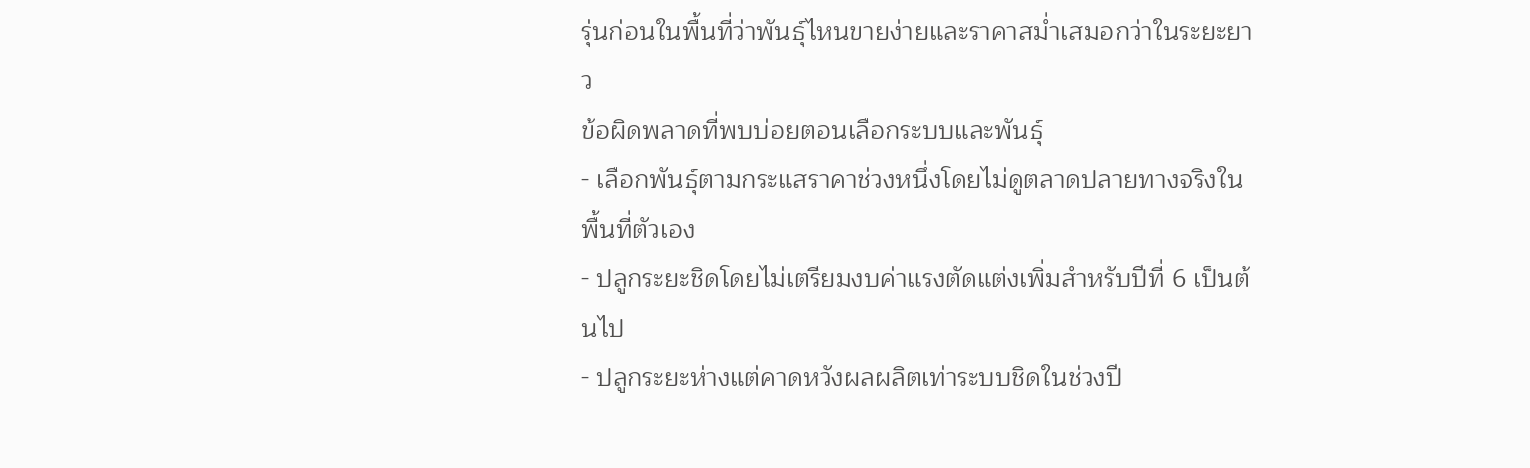รุ่นก่อนในพื้นที่ว่าพันธุ์ไหนขายง่ายและราคาสม่ำเสมอกว่าในระยะยาว
ข้อผิดพลาดที่พบบ่อยตอนเลือกระบบและพันธุ์
- เลือกพันธุ์ตามกระแสราคาช่วงหนึ่งโดยไม่ดูตลาดปลายทางจริงในพื้นที่ตัวเอง
- ปลูกระยะชิดโดยไม่เตรียมงบค่าแรงตัดแต่งเพิ่มสำหรับปีที่ 6 เป็นต้นไป
- ปลูกระยะห่างแต่คาดหวังผลผลิตเท่าระบบชิดในช่วงปี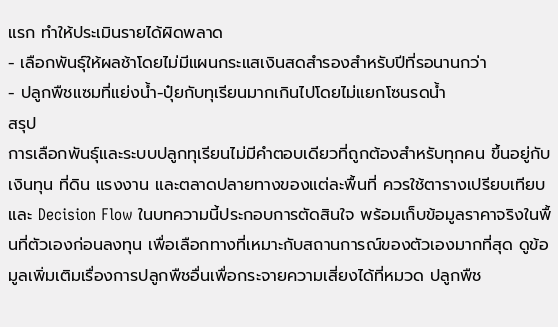แรก ทำให้ประเมินรายได้ผิดพลาด
- เลือกพันธุ์ให้ผลช้าโดยไม่มีแผนกระแสเงินสดสำรองสำหรับปีที่รอนานกว่า
- ปลูกพืชแซมที่แย่งน้ำ-ปุ๋ยกับทุเรียนมากเกินไปโดยไม่แยกโซนรดน้ำ
สรุป
การเลือกพันธุ์และระบบปลูกทุเรียนไม่มีคำตอบเดียวที่ถูกต้องสำหรับทุกคน ขึ้นอยู่กับเงินทุน ที่ดิน แรงงาน และตลาดปลายทางของแต่ละพื้นที่ ควรใช้ตารางเปรียบเทียบและ Decision Flow ในบทความนี้ประกอบการตัดสินใจ พร้อมเก็บข้อมูลราคาจริงในพื้นที่ตัวเองก่อนลงทุน เพื่อเลือกทางที่เหมาะกับสถานการณ์ของตัวเองมากที่สุด ดูข้อมูลเพิ่มเติมเรื่องการปลูกพืชอื่นเพื่อกระจายความเสี่ยงได้ที่หมวด ปลูกพืช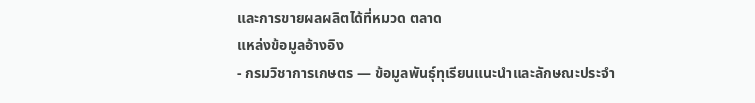และการขายผลผลิตได้ที่หมวด ตลาด
แหล่งข้อมูลอ้างอิง
- กรมวิชาการเกษตร — ข้อมูลพันธุ์ทุเรียนแนะนำและลักษณะประจำ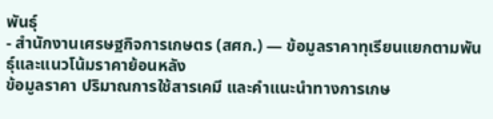พันธุ์
- สำนักงานเศรษฐกิจการเกษตร (สศก.) — ข้อมูลราคาทุเรียนแยกตามพันธุ์และแนวโน้มราคาย้อนหลัง
ข้อมูลราคา ปริมาณการใช้สารเคมี และคำแนะนำทางการเกษ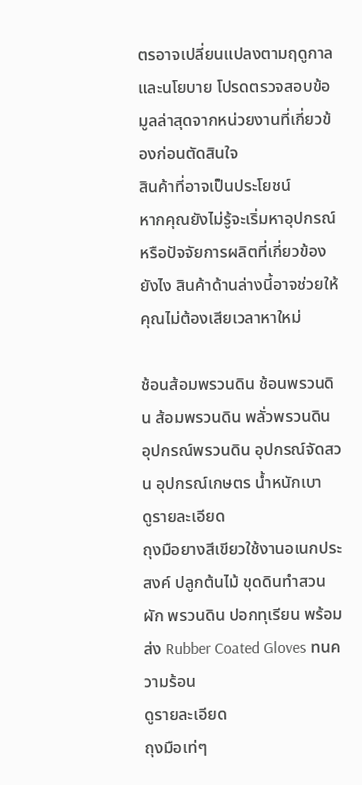ตรอาจเปลี่ยนแปลงตามฤดูกาลและนโยบาย โปรดตรวจสอบข้อมูลล่าสุดจากหน่วยงานที่เกี่ยวข้องก่อนตัดสินใจ
สินค้าที่อาจเป็นประโยชน์
หากคุณยังไม่รู้จะเริ่มหาอุปกรณ์หรือปัจจัยการผลิตที่เกี่ยวข้องยังไง สินค้าด้านล่างนี้อาจช่วยให้คุณไม่ต้องเสียเวลาหาใหม่

ช้อนส้อมพรวนดิน ช้อนพรวนดิน ส้อมพรวนดิน พลั่วพรวนดิน อุปกรณ์พรวนดิน อุปกรณ์จัดสวน อุปกรณ์เกษตร น้ำหนักเบา
ดูรายละเอียด
ถุงมือยางสีเขียวใช้งานอเนกประสงค์ ปลูกต้นไม้ ขุดดินทําสวนผัก พรวนดิน ปอกทุเรียน พร้อมส่ง Rubber Coated Gloves ทนความร้อน
ดูรายละเอียด
ถุงมือเท่ๆ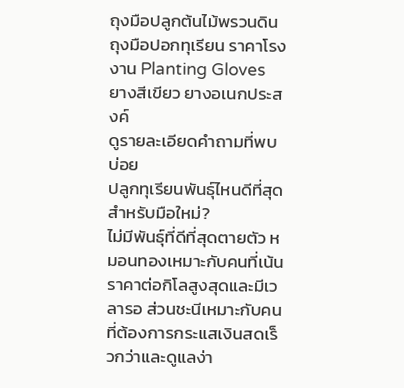ถุงมือปลูกต้นไม้พรวนดิน ถุงมือปอกทุเรียน ราคาโรงงาน Planting Gloves ยางสีเขียว ยางอเนกประสงค์
ดูรายละเอียดคำถามที่พบบ่อย
ปลูกทุเรียนพันธุ์ไหนดีที่สุดสำหรับมือใหม่?
ไม่มีพันธุ์ที่ดีที่สุดตายตัว หมอนทองเหมาะกับคนที่เน้นราคาต่อกิโลสูงสุดและมีเวลารอ ส่วนชะนีเหมาะกับคนที่ต้องการกระแสเงินสดเร็วกว่าและดูแลง่า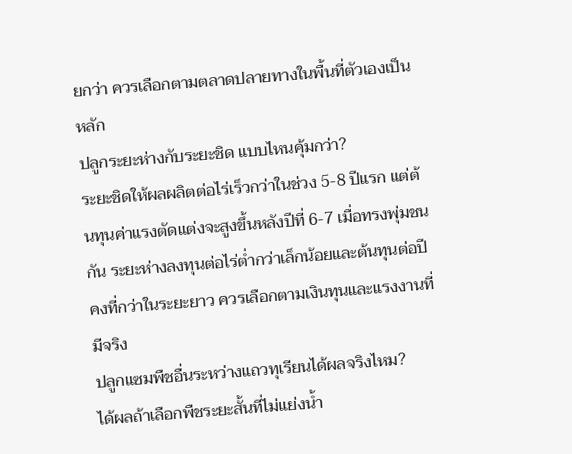ยกว่า ควรเลือกตามตลาดปลายทางในพื้นที่ตัวเองเป็นหลัก
ปลูกระยะห่างกับระยะชิด แบบไหนคุ้มกว่า?
ระยะชิดให้ผลผลิตต่อไร่เร็วกว่าในช่วง 5-8 ปีแรก แต่ต้นทุนค่าแรงตัดแต่งจะสูงขึ้นหลังปีที่ 6-7 เมื่อทรงพุ่มชนกัน ระยะห่างลงทุนต่อไร่ต่ำกว่าเล็กน้อยและต้นทุนต่อปีคงที่กว่าในระยะยาว ควรเลือกตามเงินทุนและแรงงานที่มีจริง
ปลูกแซมพืชอื่นระหว่างแถวทุเรียนได้ผลจริงไหม?
ได้ผลถ้าเลือกพืชระยะสั้นที่ไม่แย่งน้ำ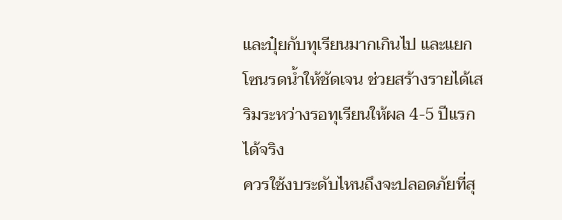และปุ๋ยกับทุเรียนมากเกินไป และแยกโซนรดน้ำให้ชัดเจน ช่วยสร้างรายได้เสริมระหว่างรอทุเรียนให้ผล 4-5 ปีแรกได้จริง
ควรใช้งบระดับไหนถึงจะปลอดภัยที่สุ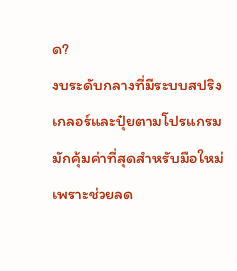ด?
งบระดับกลางที่มีระบบสปริงเกลอร์และปุ๋ยตามโปรแกรมมักคุ้มค่าที่สุดสำหรับมือใหม่ เพราะช่วยลด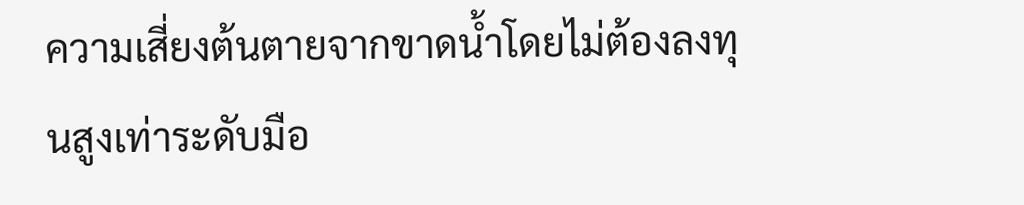ความเสี่ยงต้นตายจากขาดน้ำโดยไม่ต้องลงทุนสูงเท่าระดับมือ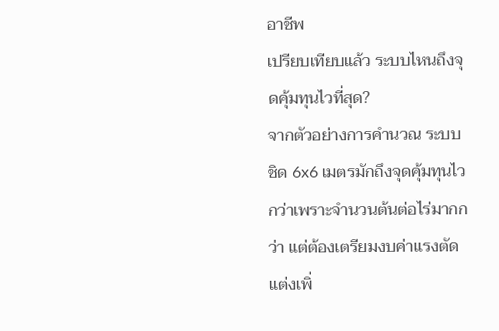อาชีพ
เปรียบเทียบแล้ว ระบบไหนถึงจุดคุ้มทุนไวที่สุด?
จากตัวอย่างการคำนวณ ระบบชิด 6x6 เมตรมักถึงจุดคุ้มทุนไวกว่าเพราะจำนวนต้นต่อไร่มากกว่า แต่ต้องเตรียมงบค่าแรงตัดแต่งเพิ่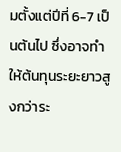มตั้งแต่ปีที่ 6-7 เป็นต้นไป ซึ่งอาจทำให้ต้นทุนระยะยาวสูงกว่าระ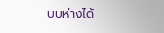บบห่างได้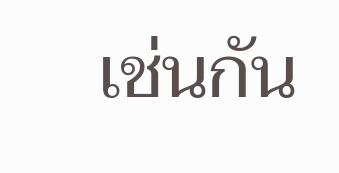เช่นกัน